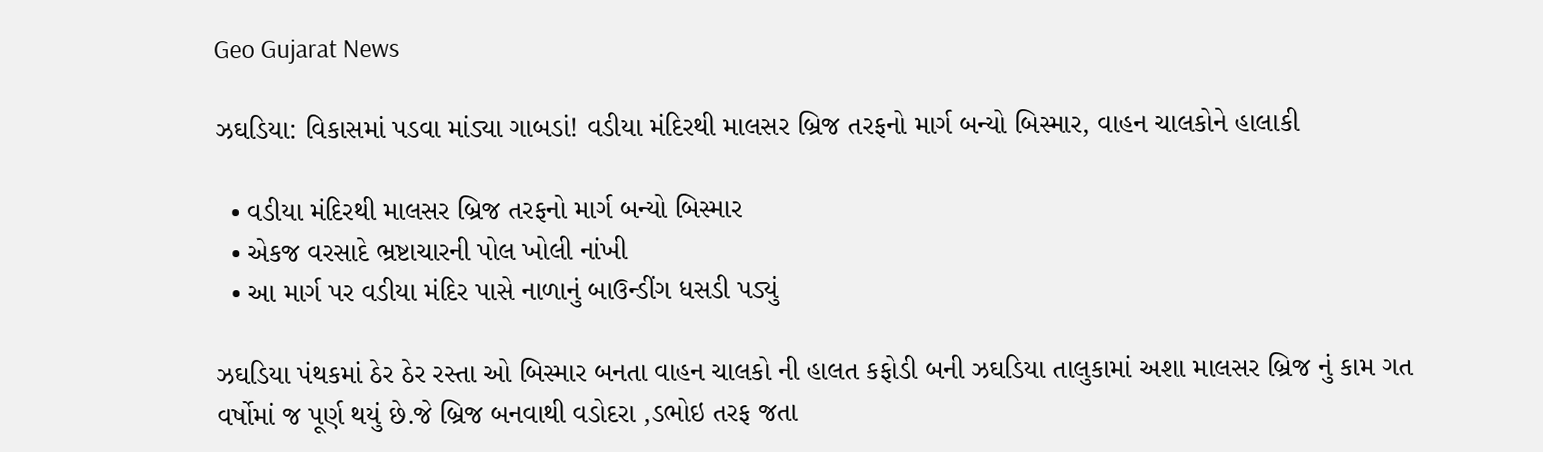Geo Gujarat News

ઝઘડિયા: વિકાસમાં પડવા માંડ્યા ગાબડાં! વડીયા મંદિરથી માલસર બ્રિજ તરફનો માર્ગ બન્યો બિસ્માર, વાહન ચાલકોને હાલાકી

  • વડીયા મંદિરથી માલસર બ્રિજ તરફનો માર્ગ બન્યો બિસ્માર
  • એકજ વરસાદે ભ્રષ્ટાચારની પોલ ખોલી નાંખી
  • આ માર્ગ પર વડીયા મંદિર પાસે નાળાનું બાઉન્ડીંગ ધસડી પડ્યું

ઝઘડિયા પંથકમાં ઠેર ઠેર રસ્તા ઓ બિસ્માર બનતા વાહન ચાલકો ની હાલત કફોડી બની ઝઘડિયા તાલુકામાં અશા માલસર બ્રિજ નું કામ ગત વર્ષોમાં જ પૂર્ણ થયું છે.જે બ્રિજ બનવાથી વડોદરા ,ડભોઇ તરફ જતા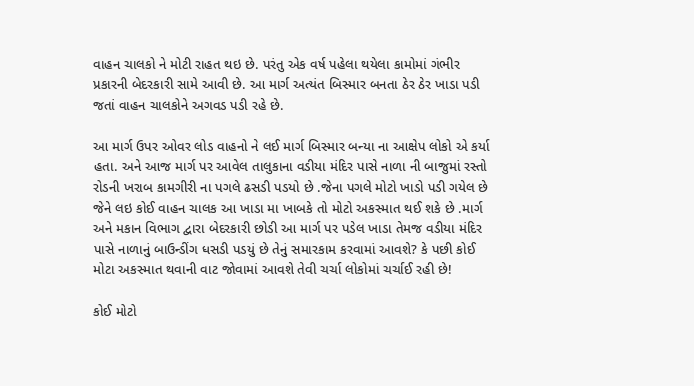વાહન ચાલકો ને મોટી રાહત થઇ છે. પરંતુ એક વર્ષ પહેલા થયેલા કામોમાં ગંભીર પ્રકારની બેદરકારી સામે આવી છે. આ માર્ગ અત્યંત બિસ્માર બનતા ઠેર ઠેર ખાડા પડી જતાં વાહન ચાલકોને અગવડ પડી રહે છે.

આ માર્ગ ઉપર ઓવર લોડ વાહનો ને લઈ માર્ગ બિસ્માર બન્યા ના આક્ષેપ લોકો એ કર્યા હતા. અને આજ માર્ગ પર આવેલ તાલુકાના વડીયા મંદિર પાસે નાળા ની બાજુમાં રસ્તો રોડની ખરાબ કામગીરી ના પગલે ઢસડી પડયો છે .જેના પગલે મોટો ખાડો પડી ગયેલ છે જેને લઇ કોઈ વાહન ચાલક આ ખાડા મા ખાબકે તો મોટો અકસ્માત થઈ શકે છે .માર્ગ અને મકાન વિભાગ દ્વારા બેદરકારી છોડી આ માર્ગ પર પડેલ ખાડા તેમજ વડીયા મંદિર પાસે નાળાનું બાઉન્ડીંગ ધસડી પડયું છે તેનું સમારકામ કરવામાં આવશે? કે પછી કોઈ મોટા અકસ્માત થવાની વાટ જોવામાં આવશે તેવી ચર્ચા લોકોમાં ચર્ચાઈ રહી છે!

કોઈ મોટો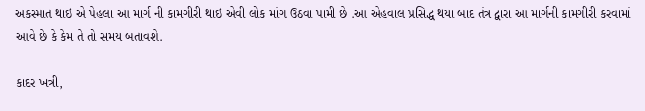અકસ્માત થાઇ એ પેહલા આ માર્ગ ની કામગીરી થાઇ એવી લોક માંગ ઉઠવા પામી છે .આ એહવાલ પ્રસિદ્ધ થયા બાદ તંત્ર દ્વારા આ માર્ગની કામગીરી કરવામાં આવે છે કે કેમ તે તો સમય બતાવશે.

કાદર ખત્રી,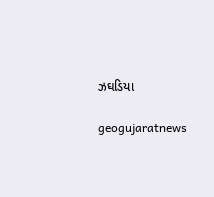ઝઘડિયા

geogujaratnews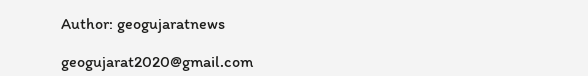Author: geogujaratnews

geogujarat2020@gmail.com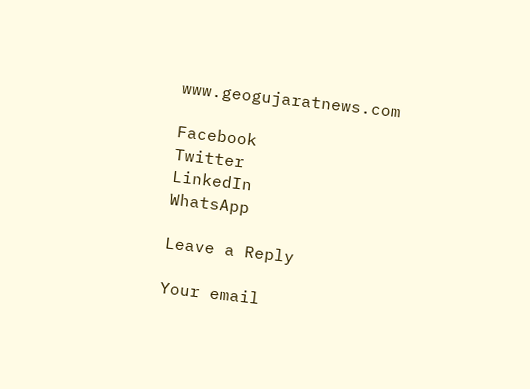www.geogujaratnews.com

Facebook
Twitter
LinkedIn
WhatsApp

Leave a Reply

Your email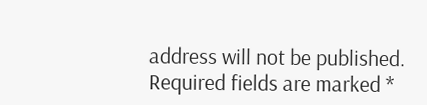address will not be published. Required fields are marked *